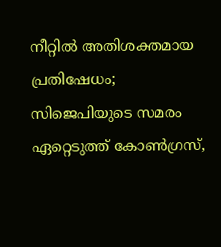നീറ്റില്‍ അതിശക്തമായ പ്രതിഷേധം; സിജെപിയുടെ സമരം ഏറ്റെടുത്ത് കോണ്‍ഗ്രസ്,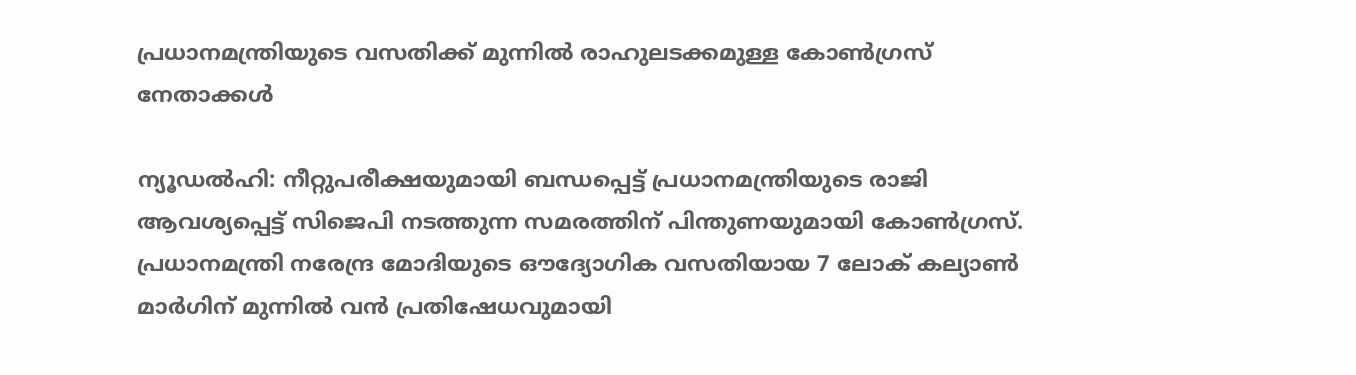പ്രധാനമന്ത്രിയുടെ വസതിക്ക് മുന്നില്‍ രാഹുലടക്കമുള്ള കോണ്‍ഗ്രസ് നേതാക്കള്‍

ന്യൂഡല്‍ഹി: നീറ്റുപരീക്ഷയുമായി ബന്ധപ്പെട്ട് പ്രധാനമന്ത്രിയുടെ രാജി ആവശ്യപ്പെട്ട് സിജെപി നടത്തുന്ന സമരത്തിന് പിന്തുണയുമായി കോണ്‍ഗ്രസ്. പ്രധാനമന്ത്രി നരേന്ദ്ര മോദിയുടെ ഔദ്യോഗിക വസതിയായ 7 ലോക് കല്യാണ്‍ മാര്‍ഗിന് മുന്നില്‍ വന്‍ പ്രതിഷേധവുമായി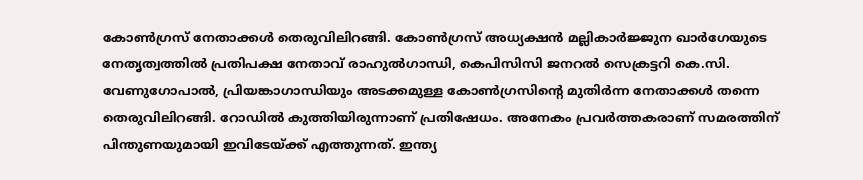കോണ്‍ഗ്രസ് നേതാക്കള്‍ തെരുവിലിറങ്ങി. കോണ്‍ഗ്രസ് അധ്യക്ഷന്‍ മല്ലികാര്‍ജ്ജുന ഖാര്‍ഗേയുടെ നേതൃത്വത്തില്‍ പ്രതിപക്ഷ നേതാവ് രാഹുല്‍ഗാന്ധി, കെപിസിസി ജനറല്‍ സെക്രട്ടറി കെ.സി. വേണുഗോപാല്‍, പ്രിയങ്കാഗാന്ധിയും അടക്കമുള്ള കോണ്‍ഗ്രസിന്റെ മുതിര്‍ന്ന നേതാക്കള്‍ തന്നെ തെരുവിലിറങ്ങി. റോഡില്‍ കുത്തിയിരുന്നാണ് പ്രതിഷേധം. അനേകം പ്രവര്‍ത്തകരാണ് സമരത്തിന് പിന്തുണയുമായി ഇവിടേയ്ക്ക് എത്തുന്നത്. ഇന്ത്യ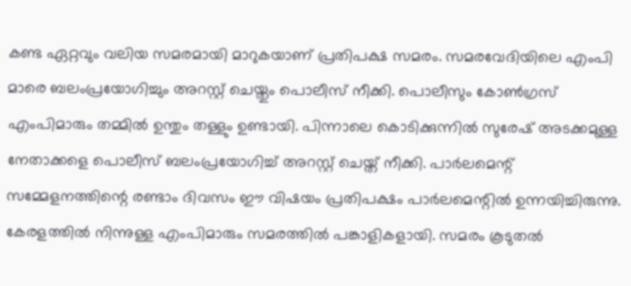കണ്ട ഏറ്റവും വലിയ സമരമായി മാറുകയാണ് പ്രതിപക്ഷ സമരം. സമരവേദിയിലെ എംപി മാരെ ബലംപ്രയോഗിച്ചും അറസ്റ്റ് ചെയ്തും പൊലീസ് നീക്കി. പൊലീസും കോണ്‍ഗ്രസ് എംപിമാരും തമ്മില്‍ ഉന്തും തള്ളും ഉണ്ടായി. പിന്നാലെ കൊടിക്കുന്നില്‍ സുരേഷ് അടക്കമുള്ള നേതാക്കളെ പൊലീസ് ബലംപ്രയോഗിച്ച് അറസ്റ്റ് ചെയ്ത് നീക്കി. പാര്‍ലമെന്റ് സമ്മേളനത്തിന്റെ രണ്ടാം ദിവസം ഈ വിഷയം പ്രതിപക്ഷം പാര്‍ലമെന്റില്‍ ഉന്നയിച്ചിരുന്നു. കേരളത്തില്‍ നിന്നുള്ള എംപിമാരും സമരത്തില്‍ പങ്കാളികളായി. സമരം കൂടുതല്‍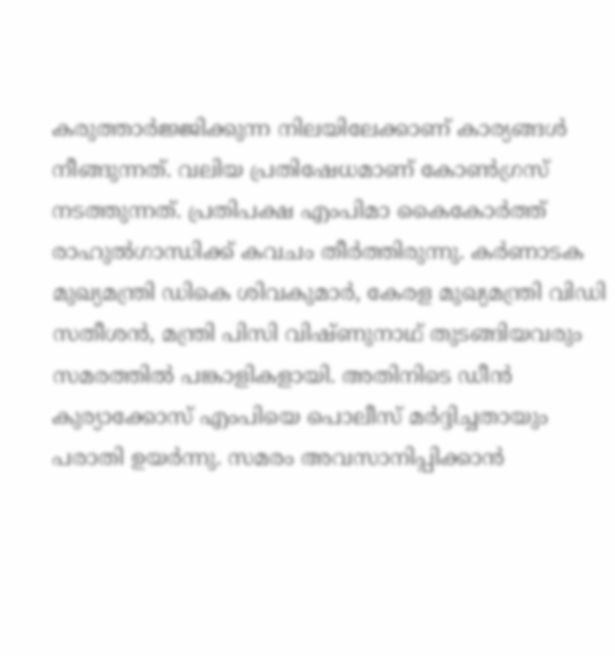കരുത്താര്‍ജ്ജിക്കുന്ന നിലയിലേക്കാണ് കാര്യങ്ങള്‍ നീങ്ങുന്നത്. വലിയ പ്രതിഷേധമാണ് കോണ്‍ഗ്രസ് നടത്തുന്നത്. പ്രതിപക്ഷ എംപിമാ കൈകോര്‍ത്ത് രാഹുല്‍ഗാന്ധിക്ക് കവചം തീര്‍ത്തിരുന്നു. കര്‍ണാടക മുഖ്യമന്ത്രി ഡികെ ശിവകുമാര്‍, കേരള മുഖ്യമന്ത്രി വിഡി സതീശന്‍, മന്ത്രി പിസി വിഷ്ണുനാഥ് തുടങ്ങിയവരും സമരത്തില്‍ പങ്കാളികളായി. അതിനിടെ ഡീന്‍ കുര്യാക്കോസ് എംപിയെ പൊലീസ് മര്‍ദ്ദിച്ചതായും പരാതി ഉയര്‍ന്നു. സമരം അവസാനിപ്പിക്കാന്‍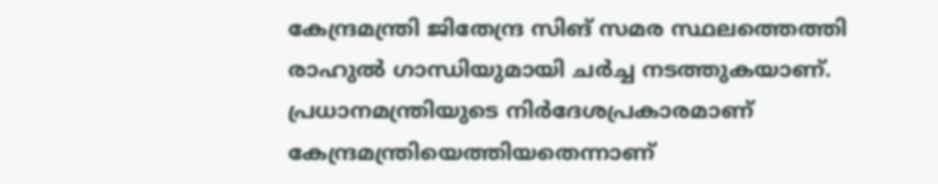കേന്ദ്രമന്ത്രി ജിതേന്ദ്ര സിങ് സമര സ്ഥലത്തെത്തി രാഹുല്‍ ഗാന്ധിയുമായി ചര്‍ച്ച നടത്തുകയാണ്. പ്രധാനമന്ത്രിയുടെ നിര്‍ദേശപ്രകാരമാണ് കേന്ദ്രമന്ത്രിയെത്തിയതെന്നാണ്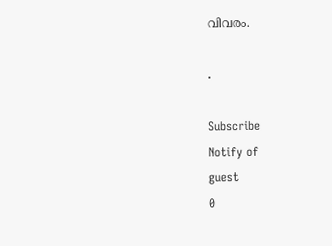വിവരം.

.

Subscribe
Notify of
guest
0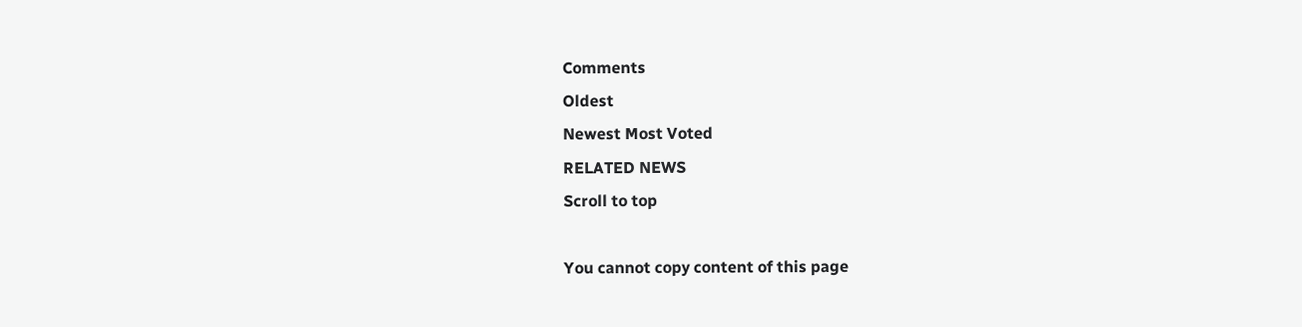Comments
Oldest
Newest Most Voted
RELATED NEWS
Scroll to top

You cannot copy content of this page